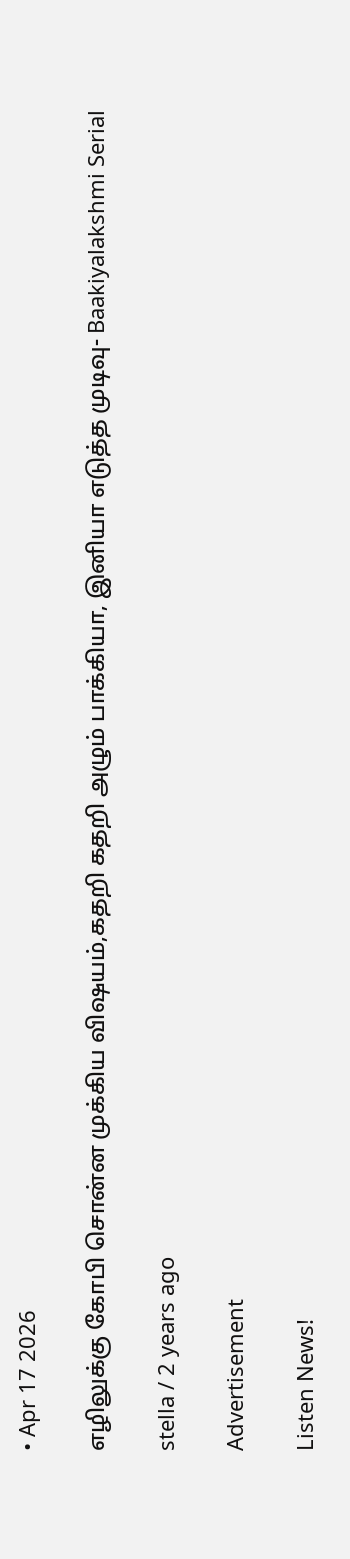• Apr 17 2026

எழிலுக்கு கோபி சொன்ன முக்கிய விஷயம்,கதறி கதறி அழும் பாக்கியா, இனியா எடுத்த முடிவு- Baakiyalakshmi Serial

stella / 2 years ago

Advertisement

Listen News!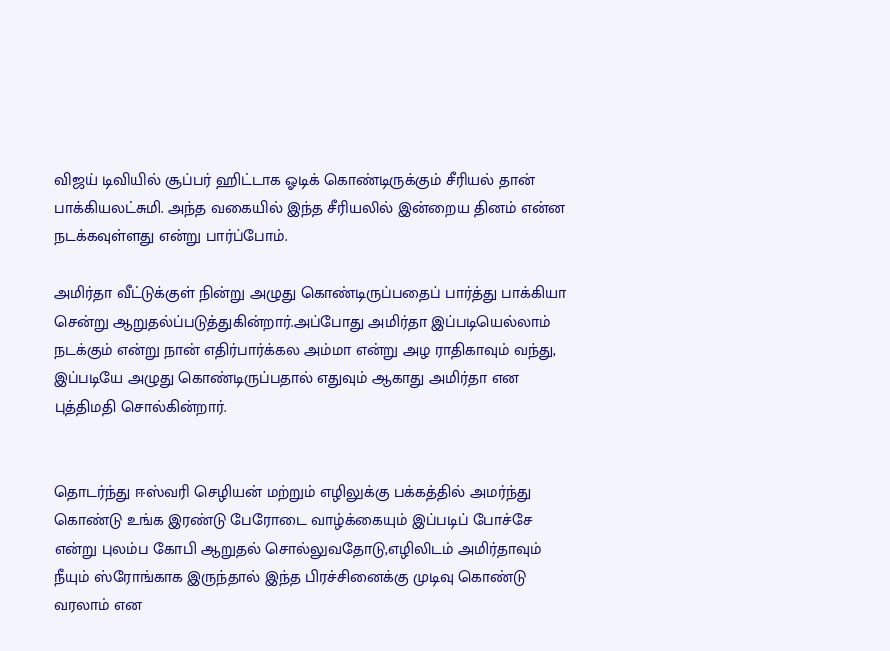விஜய் டிவியில் சூப்பர் ஹிட்டாக ஓடிக் கொண்டிருக்கும் சீரியல் தான் பாக்கியலட்சுமி. அந்த வகையில் இந்த சீரியலில் இன்றைய தினம் என்ன நடக்கவுள்ளது என்று பார்ப்போம்.

அமிர்தா வீட்டுக்குள் நின்று அழுது கொண்டிருப்பதைப் பார்த்து பாக்கியா சென்று ஆறுதல்ப்படுத்துகின்றார்.அப்போது அமிர்தா இப்படியெல்லாம் நடக்கும் என்று நான் எதிர்பார்க்கல அம்மா என்று அழ ராதிகாவும் வந்து, இப்படியே அழுது கொண்டிருப்பதால் எதுவும் ஆகாது அமிர்தா என புத்திமதி சொல்கின்றார்.


தொடர்ந்து ஈஸ்வரி செழியன் மற்றும் எழிலுக்கு பக்கத்தில் அமர்ந்து கொண்டு உங்க இரண்டு பேரோடை வாழ்க்கையும் இப்படிப் போச்சே என்று புலம்ப கோபி ஆறுதல் சொல்லுவதோடு,எழிலிடம் அமிர்தாவும் நீயும் ஸ்ரோங்காக இருந்தால் இந்த பிரச்சினைக்கு முடிவு கொண்டு வரலாம் என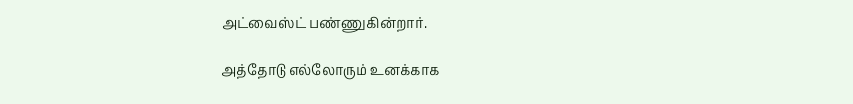அட்வைஸ்ட் பண்ணுகின்றார்.

அத்தோடு எல்லோரும் உனக்காக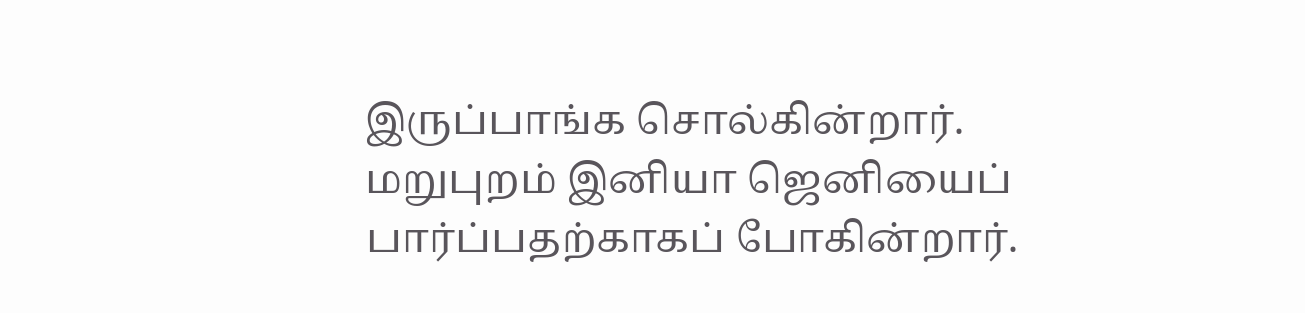இருப்பாங்க சொல்கின்றார். மறுபுறம் இனியா ஜெனியைப் பார்ப்பதற்காகப் போகின்றார்.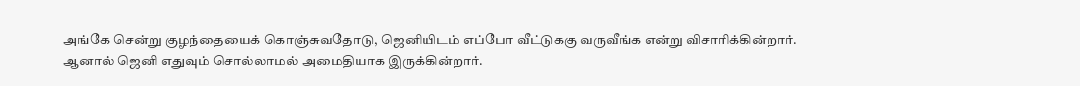அங்கே சென்று குழந்தையைக் கொஞ்சுவதோடு, ஜெனியிடம் எப்போ வீட்டுககு வருவீங்க என்று விசாரிக்கின்றார். ஆனால் ஜெனி எதுவும் சொல்லாமல் அமைதியாக இருக்கின்றார்.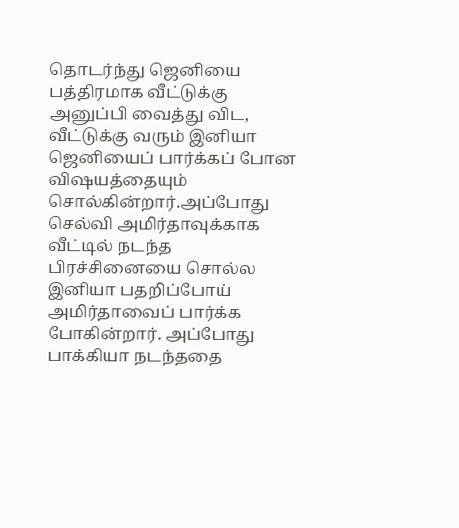தொடர்ந்து ஜெனியை பத்திரமாக வீட்டுக்கு அனுப்பி வைத்து விட, வீட்டுக்கு வரும் இனியா ஜெனியைப் பார்க்கப் போன விஷயத்தையும் சொல்கின்றார்.அப்போது செல்வி அமிர்தாவுக்காக வீட்டில் நடந்த பிரச்சினையை சொல்ல இனியா பதறிப்போய் அமிர்தாவைப் பார்க்க போகின்றார். அப்போது பாக்கியா நடந்ததை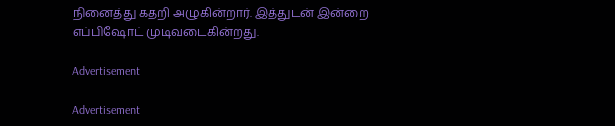நினைத்து கதறி அழுகின்றார். இத்துடன் இன்றை எப்பிஷோட் முடிவடைகின்றது.

Advertisement

Advertisement